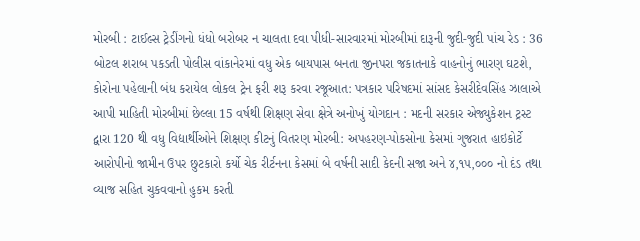મોરબી : ટાઈલ્સ ટ્રેડીંગનો ધંધો બરોબર ન ચાલતા દવા પીધી-સારવારમાં મોરબીમાં દારૂની જુદી-જુદી પાંચ રેડ : 36 બોટલ શરાબ પકડતી પોલીસ વાંકાનેરમાં વધુ એક બાયપાસ બનતા જીનપરા જકાતનાકે વાહનોનું ભારણ ઘટશે, કોરોના પહેલાની બંધ કરાયેલ લોકલ ટ્રેન ફરી શરૂ કરવા રજૂઆત: પત્રકાર પરિષદમાં સાંસદ કેસરીદેવસિંહ ઝાલાએ આપી માહિતી મોરબીમાં છેલ્લા 15 વર્ષથી શિક્ષણ સેવા ક્ષેત્રે અનોખું યોગદાન : મદની સરકાર એજ્યુકેશન ટ્રસ્ટ દ્વારા 120 થી વધુ વિદ્યાર્થીઓને શિક્ષણ કીટનું વિતરણ મોરબી: અપહરણ-પોકસોના કેસમાં ગુજરાત હાઇકોર્ટે આરોપીનો જામીન ઉપર છુટકારો કર્યો ચેક રીર્ટનના કેસમાં બે વર્ષની સાદી કેદની સજા અને ૪,૧૫,૦૦૦ નો દંડ તથા વ્યાજ સહિત ચુકવવાનો હુકમ કરતી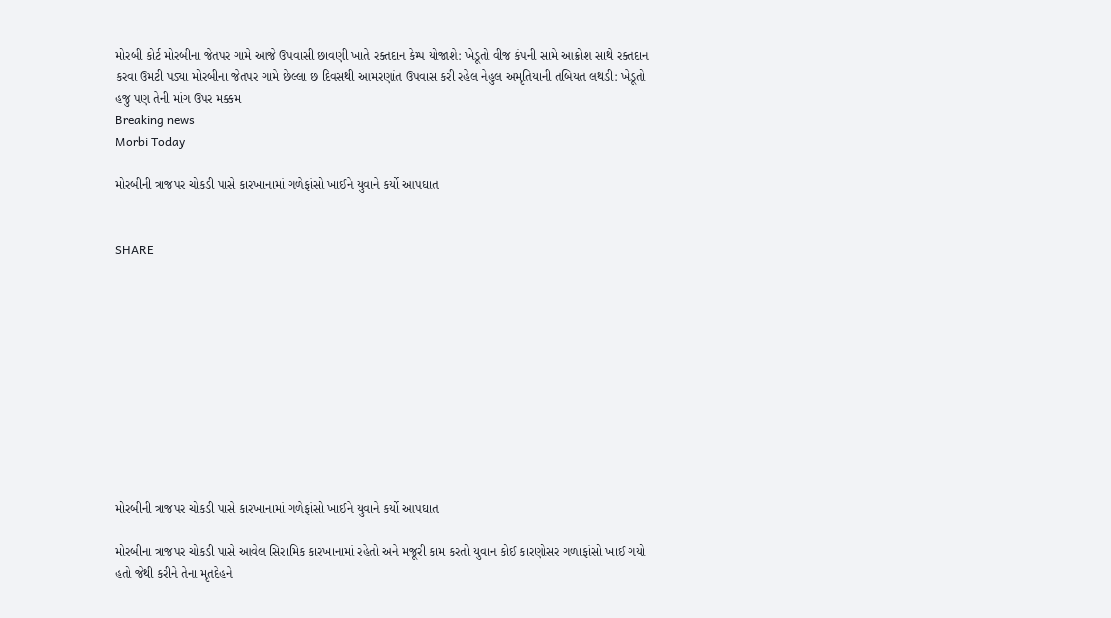મોરબી કોર્ટ મોરબીના જેતપર ગામે આજે ઉપવાસી છાવણી ખાતે રક્તદાન કેમ્પ યોજાશે: ખેડૂતો વીજ કંપની સામે આક્રોશ સાથે રક્તદાન કરવા ઉમટી પડ્યા મોરબીના જેતપર ગામે છેલ્લા છ દિવસથી આમરણાંત ઉપવાસ કરી રહેલ નેહુલ અમૃતિયાની તબિયત લથડી: ખેડૂતો હજુ પણ તેની માંગ ઉપર મક્કમ
Breaking news
Morbi Today

મોરબીની ત્રાજપર ચોકડી પાસે કારખાનામાં ગળેફાંસો ખાઈને યુવાને કર્યો આપઘાત


SHARE











મોરબીની ત્રાજપર ચોકડી પાસે કારખાનામાં ગળેફાંસો ખાઈને યુવાને કર્યો આપઘાત

મોરબીના ત્રાજપર ચોકડી પાસે આવેલ સિરામિક કારખાનામાં રહેતો અને મજૂરી કામ કરતો યુવાન કોઈ કારણોસર ગળાફાંસો ખાઈ ગયો હતો જેથી કરીને તેના મૃતદેહને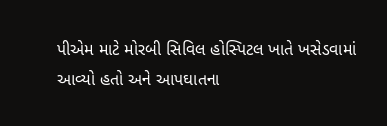પીએમ માટે મોરબી સિવિલ હોસ્પિટલ ખાતે ખસેડવામાં આવ્યો હતો અને આપઘાતના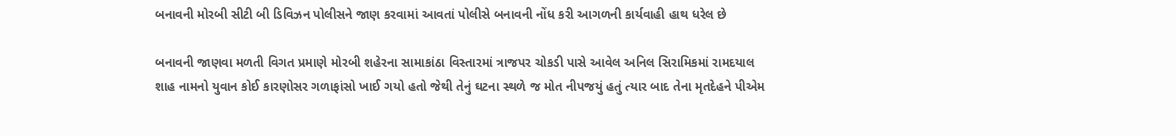બનાવની મોરબી સીટી બી ડિવિઝન પોલીસને જાણ કરવામાં આવતાં પોલીસે બનાવની નોંધ કરી આગળની કાર્યવાહી હાથ ધરેલ છે

બનાવની જાણવા મળતી વિગત પ્રમાણે મોરબી શહેરના સામાકાંઠા વિસ્તારમાં ત્રાજપર ચોકડી પાસે આવેલ અનિલ સિરામિકમાં રામદયાલ શાહ નામનો યુવાન કોઈ કારણોસર ગળાફાંસો ખાઈ ગયો હતો જેથી તેનું ઘટના સ્થળે જ મોત નીપજયું હતું ત્યાર બાદ તેના મૃતદેહને પીએમ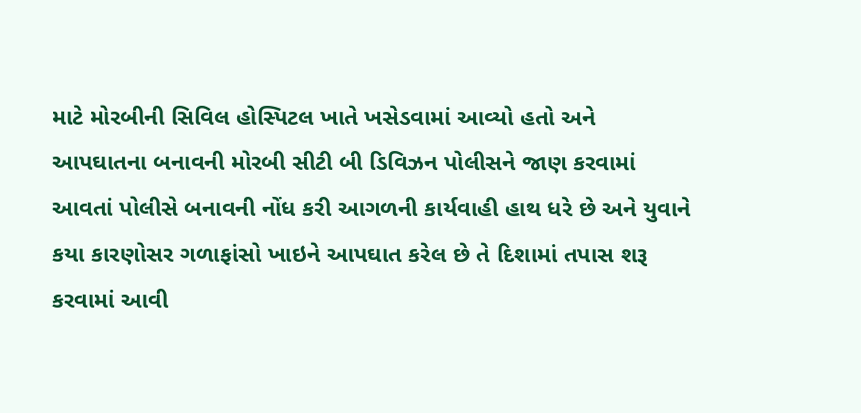માટે મોરબીની સિવિલ હોસ્પિટલ ખાતે ખસેડવામાં આવ્યો હતો અને આપઘાતના બનાવની મોરબી સીટી બી ડિવિઝન પોલીસને જાણ કરવામાં આવતાં પોલીસે બનાવની નોંધ કરી આગળની કાર્યવાહી હાથ ધરે છે અને યુવાને કયા કારણોસર ગળાફાંસો ખાઇને આપઘાત કરેલ છે તે દિશામાં તપાસ શરૂ કરવામાં આવી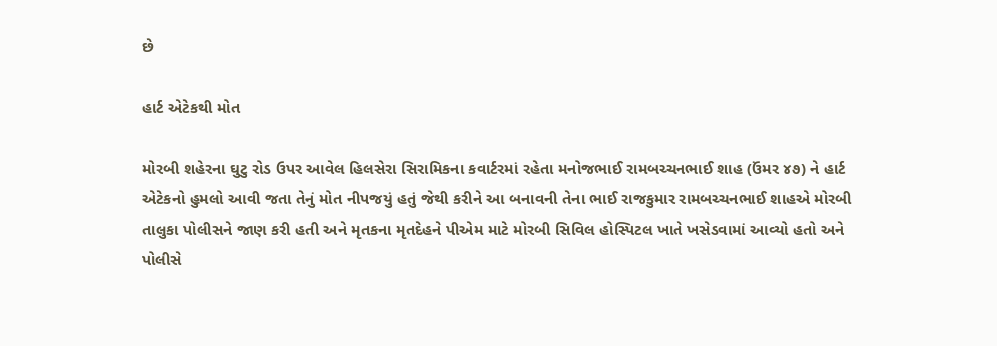છે

હાર્ટ એટેકથી મોત

મોરબી શહેરના ઘુટુ રોડ ઉપર આવેલ હિલસેરા સિરામિકના કવાર્ટરમાં રહેતા મનોજભાઈ રામબચ્ચનભાઈ શાહ (ઉંમર ૪૭) ને હાર્ટ એટેકનો હુમલો આવી જતા તેનું મોત નીપજયું હતું જેથી કરીને આ બનાવની તેના ભાઈ રાજકુમાર રામબચ્ચનભાઈ શાહએ મોરબી તાલુકા પોલીસને જાણ કરી હતી અને મૃતકના મૃતદેહને પીએમ માટે મોરબી સિવિલ હોસ્પિટલ ખાતે ખસેડવામાં આવ્યો હતો અને પોલીસે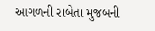આગળની રાબેતા મુજબની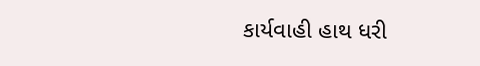કાર્યવાહી હાથ ધરી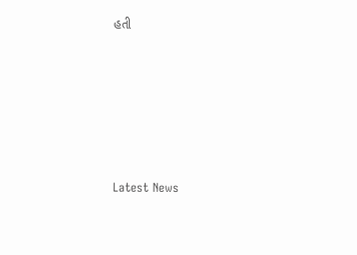હતી






Latest News